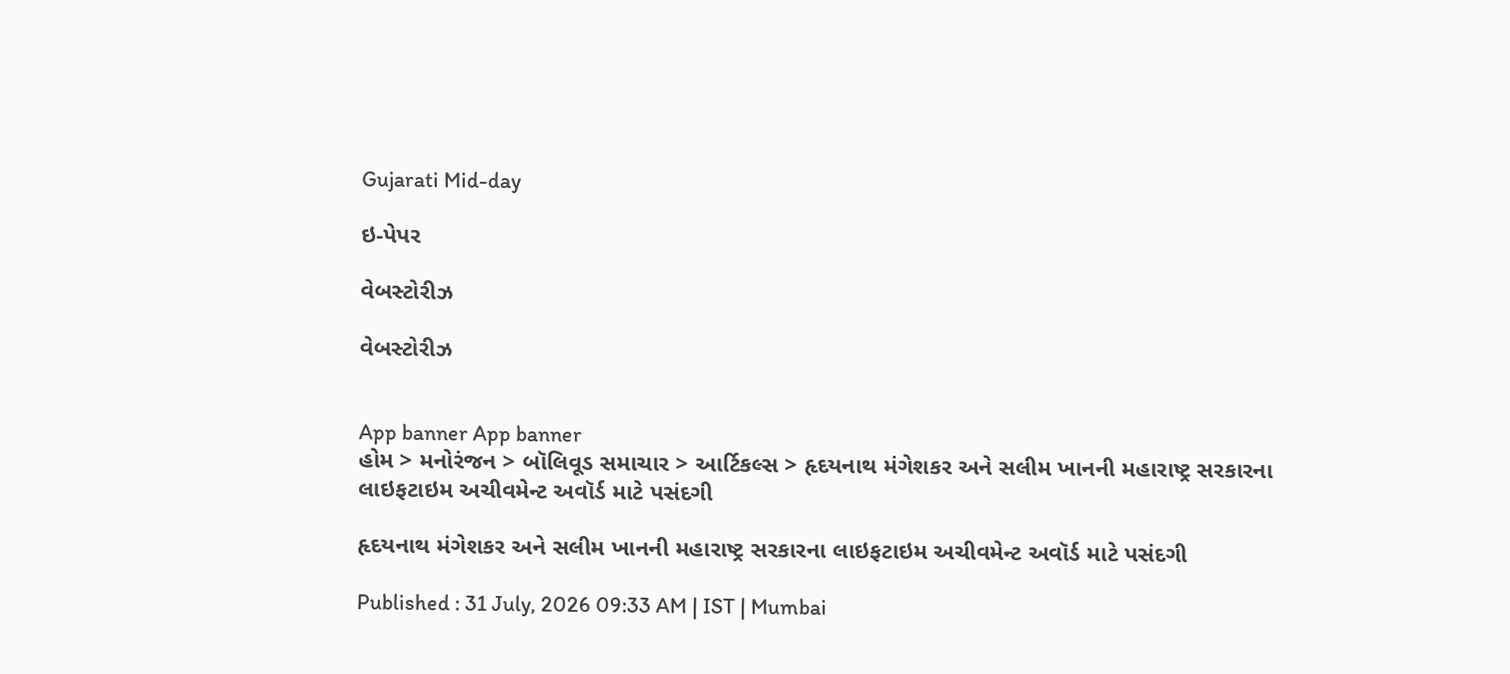Gujarati Mid-day

ઇ-પેપર

વેબસ્ટોરીઝ

વેબસ્ટોરીઝ


App banner App banner
હોમ > મનોરંજન > બૉલિવૂડ સમાચાર > આર્ટિકલ્સ > હૃદયનાથ મંગેશકર અને સલીમ ખાનની મહારાષ્ટ્ર સરકારના લાઇફટાઇમ અચીવમેન્ટ અવૉર્ડ માટે પસંદગી

હૃદયનાથ મંગેશકર અને સલીમ ખાનની મહારાષ્ટ્ર સરકારના લાઇફટાઇમ અચીવમેન્ટ અવૉર્ડ માટે પસંદગી

Published : 31 July, 2026 09:33 AM | IST | Mumbai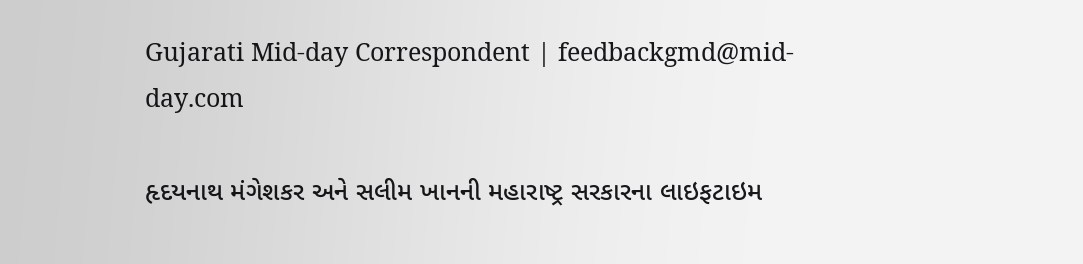Gujarati Mid-day Correspondent | feedbackgmd@mid-day.com

હૃદયનાથ મંગેશકર અને સલીમ ખાનની મહારાષ્ટ્ર સરકારના લાઇફટાઇમ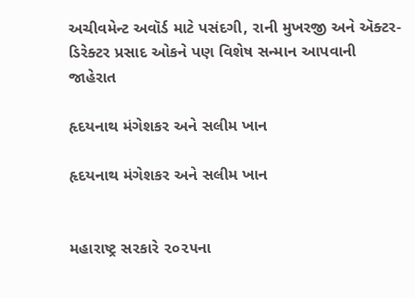અચીવમેન્ટ અવૉર્ડ માટે પસંદગી, રાની મુખરજી અને ઍક્ટર-ડિરેક્ટર પ્રસાદ ઓકને પણ વિશેષ સન્માન આપવાની જાહેરાત

હૃદયનાથ મંગેશકર અને સલીમ ખાન

હૃદયનાથ મંગેશકર અને સલીમ ખાન


મહારાષ્ટ્ર સરકારે ૨૦૨૫ના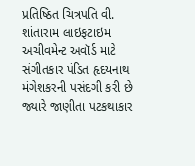પ્રતિષ્ઠિત ચિત્રપતિ વી. શાંતારામ લાઇફટાઇમ અચીવમેન્ટ અવૉર્ડ માટે સંગીતકાર પંડિત હૃદયનાથ મંગેશકરની પસંદગી કરી છે જ્યારે જાણીતા પટકથાકાર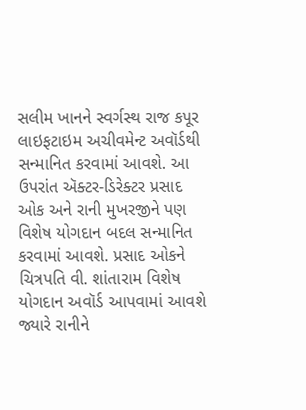સલીમ ખાનને સ્વર્ગસ્થ રાજ કપૂર લાઇફટાઇમ અચીવમેન્ટ અવૉર્ડથી સન્માનિત કરવામાં આવશે. આ ઉપરાંત ઍક્ટર-ડિરેક્ટર પ્રસાદ ઓક અને રાની મુખરજીને પણ વિશેષ યોગદાન બદલ સન્માનિત કરવામાં આવશે. પ્રસાદ ઓકને ચિત્રપતિ વી. શાંતારામ વિશેષ યોગદાન અવૉર્ડ આપવામાં આવશે જ્યારે રાનીને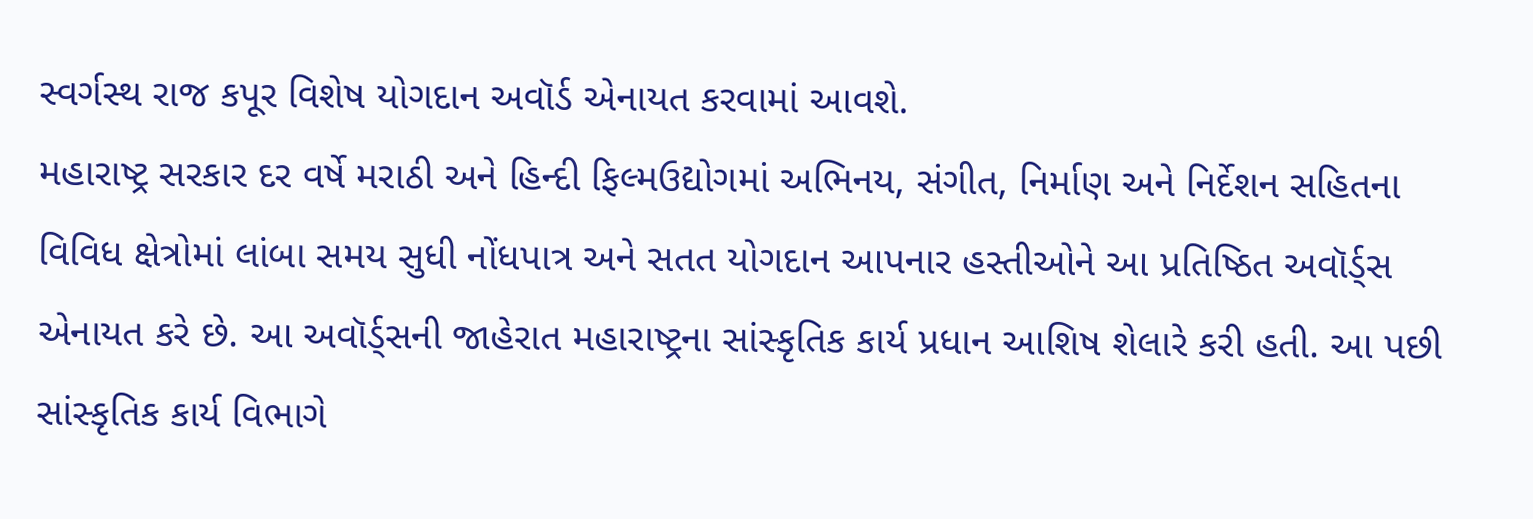સ્વર્ગસ્થ રાજ કપૂર વિશેષ યોગદાન અવૉર્ડ એનાયત કરવામાં આવશે.
મહારાષ્ટ્ર સરકાર દર વર્ષે મરાઠી અને હિન્દી ફિલ્મઉદ્યોગમાં અભિનય, સંગીત, નિર્માણ અને નિર્દેશન સહિતના વિવિધ ક્ષેત્રોમાં લાંબા સમય સુધી નોંધપાત્ર અને સતત યોગદાન આપનાર હસ્તીઓને આ પ્રતિષ્ઠિત અવૉર્ડ્‍સ એનાયત કરે છે. આ અવૉર્ડ્‍સની જાહેરાત મહારાષ્ટ્રના સાંસ્કૃતિક કાર્ય પ્રધાન આશિષ શેલારે કરી હતી. આ પછી સાંસ્કૃતિક કાર્ય વિભાગે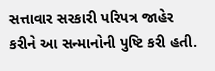સત્તાવાર સરકારી પરિપત્ર જાહેર કરીને આ સન્માનોની પુષ્ટિ કરી હતી.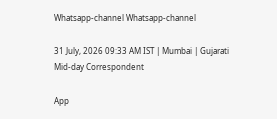Whatsapp-channel Whatsapp-channel

31 July, 2026 09:33 AM IST | Mumbai | Gujarati Mid-day Correspondent

App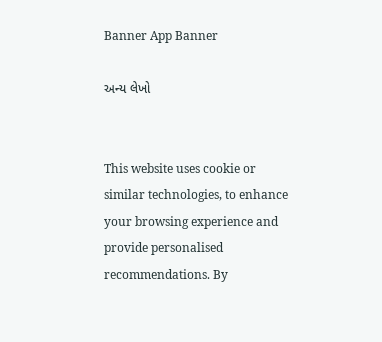Banner App Banner

અન્ય લેખો


This website uses cookie or similar technologies, to enhance your browsing experience and provide personalised recommendations. By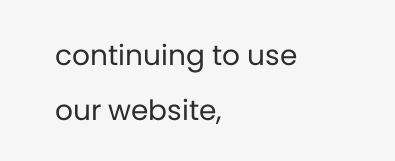continuing to use our website,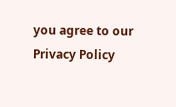you agree to our Privacy Policy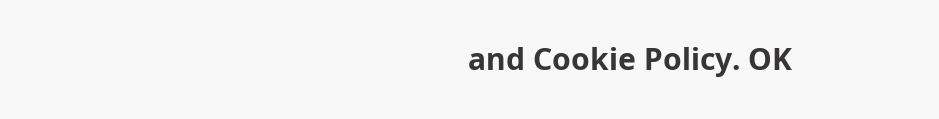and Cookie Policy. OK